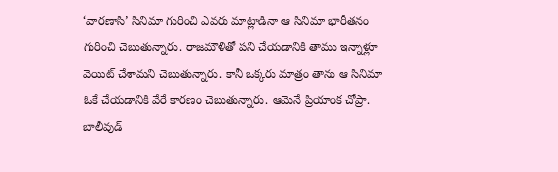‘వారణాసి’ సినిమా గురించి ఎవరు మాట్లాడినా ఆ సినిమా భారీతనం గురించి చెబుతున్నారు. రాజమౌళితో పని చేయడానికి తాము ఇన్నాళ్లూ వెయిట్ చేశామని చెబుతున్నారు. కానీ ఒక్కరు మాత్రం తాను ఆ సినిమా ఓకే చేయడానికి వేరే కారణం చెబుతున్నారు. ఆమెనే ప్రియాంక చోప్రా. బాలీవుడ్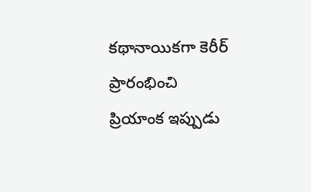కథానాయికగా కెరీర్ ప్రారంభించి ప్రియాంక ఇప్పుడు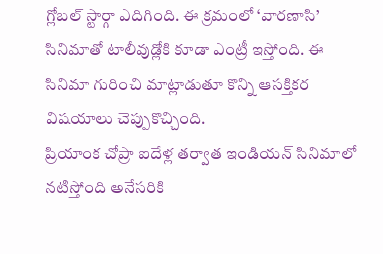గ్లోబల్ స్టార్గా ఎదిగింది. ఈ క్రమంలో ‘వారణాసి’ సినిమాతో టాలీవుడ్లోకి కూడా ఎంట్రీ ఇస్తోంది. ఈ సినిమా గురించి మాట్లాడుతూ కొన్ని ఆసక్తికర విషయాలు చెప్పుకొచ్చింది.
ప్రియాంక చోప్రా ఐదేళ్ల తర్వాత ఇండియన్ సినిమాలో నటిస్తోంది అనేసరికి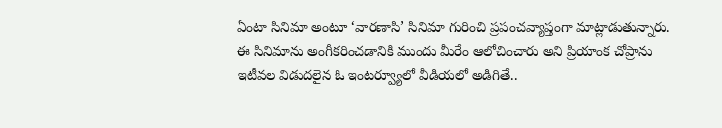ఏంటా సినిమా అంటూ ‘వారణాసి’ సినిమా గురించి ప్రపంచవ్యాప్తంగా మాట్లాడుతున్నారు. ఈ సినిమాను అంగీకరించడానికి ముందు మీరేం ఆలోచించారు అని ప్రియాంక చోప్రాను ఇటీవల విడుదలైన ఓ ఇంటర్వ్యూలో వీడియలో అడిగితే..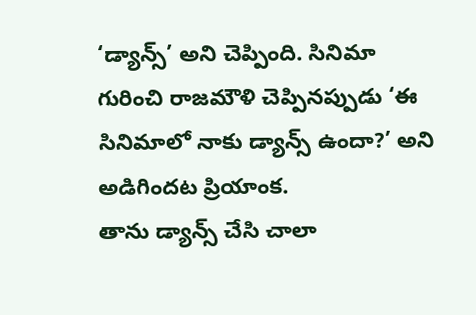‘డ్యాన్స్’ అని చెప్పింది. సినిమా గురించి రాజమౌళి చెప్పినప్పుడు ‘ఈ సినిమాలో నాకు డ్యాన్స్ ఉందా?’ అని అడిగిందట ప్రియాంక.
తాను డ్యాన్స్ చేసి చాలా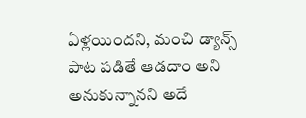ఏళ్లయిందని, మంచి డ్యాన్స్ పాట పడితే ఆడదాం అని అనుకున్నానని అదే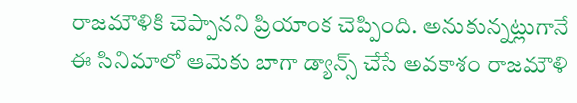రాజమౌళికి చెప్పానని ప్రియాంక చెప్పింది. అనుకున్నట్లుగానే ఈ సినిమాలో ఆమెకు బాగా డ్యాన్స్ చేసే అవకాశం రాజమౌళి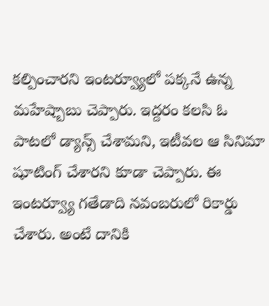కల్పించారని ఇంటర్వ్యూలో పక్కనే ఉన్న మహేష్బాబు చెప్పారు. ఇద్దరం కలసి ఓ పాటలో డ్యాన్స్ చేశామని, ఇటీవల ఆ సినిమా షూటింగ్ చేశారని కూడా చెప్పారు. ఈ ఇంటర్వ్యూ గతేడాది నవంబరులో రికార్డు చేశారు. అంటే దానికి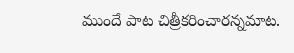ముందే పాట చిత్రీకరించారన్నమాట.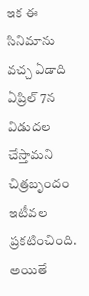ఇక ఈ సినిమాను వచ్చ ఏడాది ఏప్రిల్ 7న విడుదల చేస్తామని చిత్రబృందం ఇటీవల ప్రకటించింది. అయితే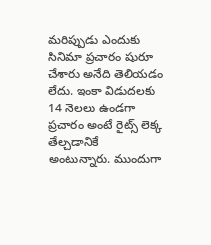మరిప్పుడు ఎందుకు సినిమా ప్రచారం షురూ చేశారు అనేది తెలియడం లేదు. ఇంకా విడుదలకు 14 నెలలు ఉండగా ప్రచారం అంటే రైట్స్ లెక్క తేల్చడానికే అంటున్నారు. ముందుగా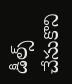డీల్స్ చేసుకొని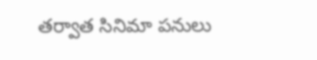తర్వాత సినిమా పనులు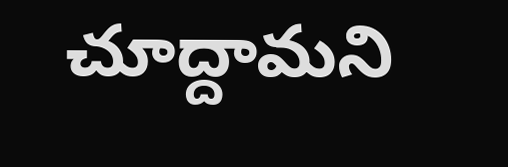చూద్దామని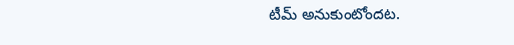టీమ్ అనుకుంటోందట.